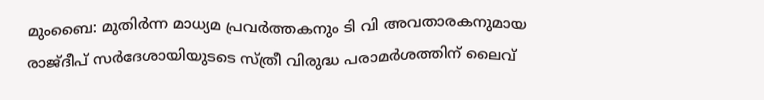മുംബൈ: മുതിര്‍ന്ന മാധ്യമ പ്രവര്‍ത്തകനും ടി വി അവതാരകനുമായ രാജ്ദീപ് സര്‍ദേശായിയുടടെ സ്ത്രീ വിരുദ്ധ പരാമര്‍ശത്തിന് ലൈവ്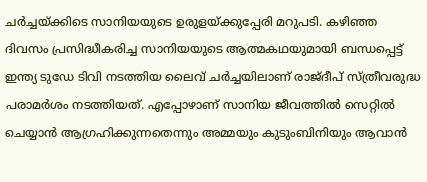ചര്‍ച്ചയ്ക്കിടെ സാനിയയുടെ ഉരുളയ്ക്കുപ്പേരി മറുപടി. കഴിഞ്ഞ ദിവസം പ്രസിദ്ധീകരിച്ച സാനിയയുടെ ആത്മകഥയുമായി ബന്ധപ്പെട്ട് ഇന്ത്യ ടുഡേ ടിവി നടത്തിയ ലൈവ് ചര്‍ച്ചയിലാണ് രാജ്ദീപ് സ്ത്രീവരുദ്ധ പരാമര്‍ശം നടത്തിയത്. എപ്പോഴാണ് സാനിയ ജീവത്തില്‍ സെറ്റില്‍ ചെയ്യാന്‍ ആഗ്രഹിക്കുന്നതെന്നും അമ്മയും കുടുംബിനിയും ആവാന്‍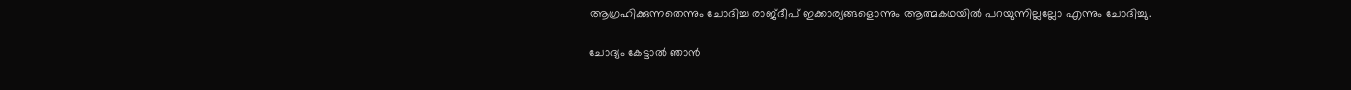ആഗ്രഹിക്കുന്നതെന്നും ചോദിച്ച രാജ്ദീപ് ഇക്കാര്യങ്ങളൊന്നും ആത്മകഥയില്‍ പറയുന്നില്ലല്ലോ എന്നും ചോദിച്ചു.

ചോദ്യം കേട്ടാല്‍ ഞാന്‍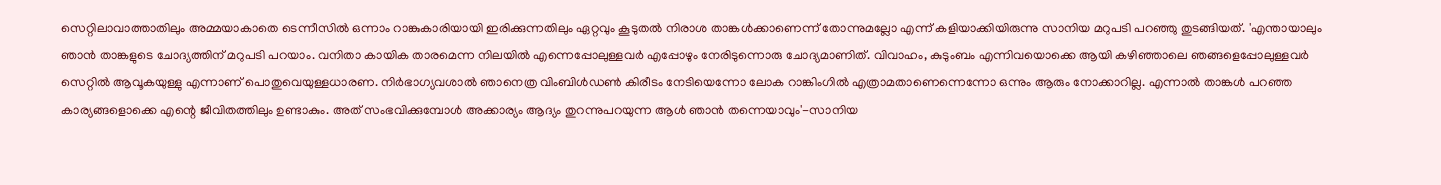സെറ്റിലാവാത്താതിലും അമ്മയാകാതെ ടെന്നീസില്‍ ഒന്നാം റാങ്കുകാരിയായി ഇരിക്കുന്നതിലും ഏറ്റവും കൂടുതല്‍ നിരാശ താങ്കള്‍ക്കാണെന്ന് തോന്നുമല്ലോ എന്ന് കളിയാക്കിയിരുന്നു സാനിയ മറുപടി പറഞ്ഞു തുടങ്ങിയത്. 'എന്തായാലും ഞാന്‍ താങ്കളുടെ ചോദ്യത്തിന് മറുപടി പറയാം. വനിതാ കായിക താരമെന്ന നിലയില്‍ എന്നെപ്പോലുള്ളവര്‍ എപ്പോഴും നേരിടുന്നൊരു ചോദ്യമാണിത്. വിവാഹം, കുടുംബം എന്നിവയൊക്കെ ആയി കഴിഞ്ഞാലെ ഞങ്ങളെപ്പോലുള്ളവര്‍ സെറ്റില്‍ ആവൂകയുള്ളു എന്നാണ് പൊതുവെയുള്ളധാരണ. നിര്‍ഭാഗ്യവശാല്‍ ഞാനെത്ര വിംബിള്‍ഡണ്‍ കിരീടം നേടിയെന്നോ ലോക റാങ്കിംഗില്‍ എത്രാമതാണെന്നെന്നോ ഒന്നും ആരും നോക്കാറില്ല. എന്നാല്‍ താങ്കള്‍ പറഞ്ഞ കാര്യങ്ങളൊക്കെ എന്റെ ജീവിതത്തിലും ഉണ്ടാകും. അത് സംഭവിക്കുമ്പോള്‍ അക്കാര്യം ആദ്യം തുറന്നുപറയുന്ന ആള്‍ ഞാന്‍ തന്നെയാവും'-സാനിയ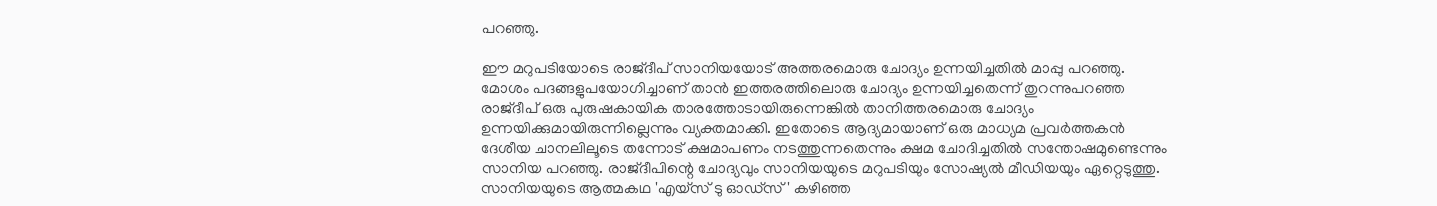പറഞ്ഞു.

ഈ മറുപടിയോടെ രാജ്ദീപ് സാനിയയോട് അത്തരമൊരു ചോദ്യം ഉന്നയിച്ചതില്‍ മാപ്പു പറഞ്ഞു. മോശം പദങ്ങളുപയോഗിച്ചാണ് താന്‍ ഇത്തരത്തിലൊരു ചോദ്യം ഉന്നയിച്ചതെന്ന് തുറന്നുപറഞ്ഞ രാജ്ദീപ് ഒരു പുരുഷകായിക താരത്തോടായിരുന്നെങ്കില്‍ താനിത്തരമൊരു ചോദ്യം ഉന്നയിക്കുമായിരുന്നില്ലെന്നും വ്യക്തമാക്കി. ഇതോടെ ആദ്യമായാണ് ഒരു മാധ്യമ പ്രവര്‍ത്തകന്‍ ദേശീയ ചാനലിലൂടെ തന്നോട് ക്ഷമാപണം നടത്തുന്നതെന്നും ക്ഷമ ചോദിച്ചതില്‍ സന്തോഷമുണ്ടെന്നും സാനിയ പറഞ്ഞു. രാജ്ദീപിന്റെ ചോദ്യവും സാനിയയുടെ മറുപടിയും സോഷ്യല്‍ മീഡിയയും ഏറ്റെടുത്തു. സാനിയയുടെ ആത്മകഥ 'എയ്‌സ് ടു ഓഡ്‌സ്' കഴിഞ്ഞ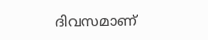ദിവസമാണ്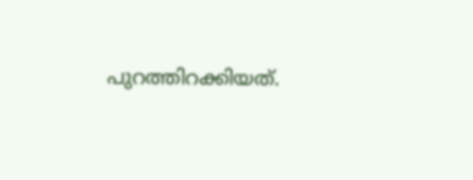പുറത്തിറക്കിയത്.